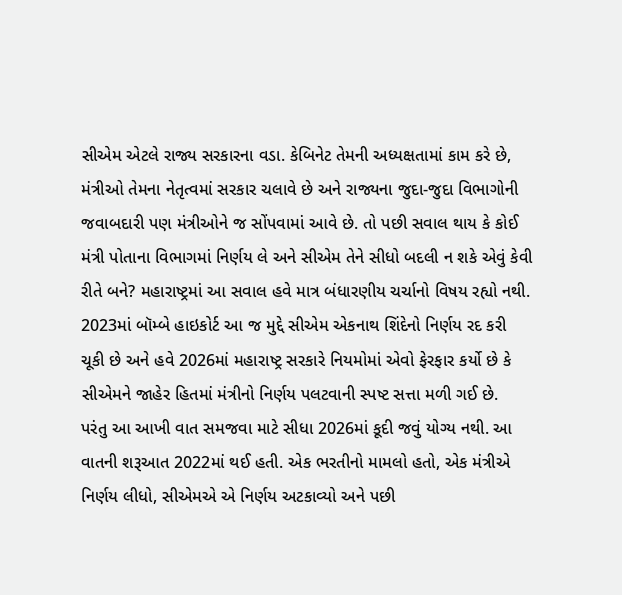સીએમ એટલે રાજ્ય સરકારના વડા. કેબિનેટ તેમની અધ્યક્ષતામાં કામ કરે છે, મંત્રીઓ તેમના નેતૃત્વમાં સરકાર ચલાવે છે અને રાજ્યના જુદા-જુદા વિભાગોની જવાબદારી પણ મંત્રીઓને જ સોંપવામાં આવે છે. તો પછી સવાલ થાય કે કોઈ મંત્રી પોતાના વિભાગમાં નિર્ણય લે અને સીએમ તેને સીધો બદલી ન શકે એવું કેવી રીતે બને? મહારાષ્ટ્રમાં આ સવાલ હવે માત્ર બંધારણીય ચર્ચાનો વિષય રહ્યો નથી. 2023માં બૉમ્બે હાઇકોર્ટ આ જ મુદ્દે સીએમ એકનાથ શિંદેનો નિર્ણય રદ કરી ચૂકી છે અને હવે 2026માં મહારાષ્ટ્ર સરકારે નિયમોમાં એવો ફેરફાર કર્યો છે કે સીએમને જાહેર હિતમાં મંત્રીનો નિર્ણય પલટવાની સ્પષ્ટ સત્તા મળી ગઈ છે.
પરંતુ આ આખી વાત સમજવા માટે સીધા 2026માં કૂદી જવું યોગ્ય નથી. આ વાતની શરૂઆત 2022માં થઈ હતી. એક ભરતીનો મામલો હતો, એક મંત્રીએ નિર્ણય લીધો, સીએમએ એ નિર્ણય અટકાવ્યો અને પછી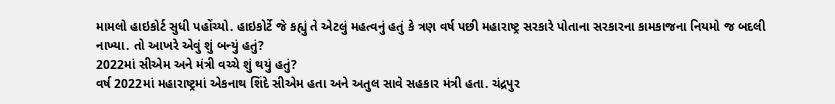મામલો હાઇકોર્ટ સુધી પહોંચ્યો. હાઇકોર્ટે જે કહ્યું તે એટલું મહત્વનું હતું કે ત્રણ વર્ષ પછી મહારાષ્ટ્ર સરકારે પોતાના સરકારના કામકાજના નિયમો જ બદલી નાખ્યા. તો આખરે એવું શું બન્યું હતું?
2022માં સીએમ અને મંત્રી વચ્ચે શું થયું હતું?
વર્ષ 2022માં મહારાષ્ટ્રમાં એકનાથ શિંદે સીએમ હતા અને અતુલ સાવે સહકાર મંત્રી હતા. ચંદ્રપુર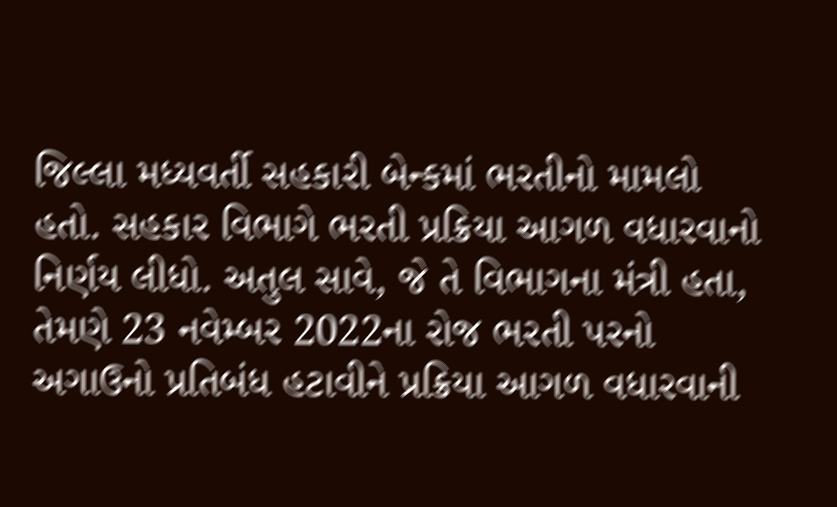જિલ્લા મધ્યવર્તી સહકારી બેન્કમાં ભરતીનો મામલો હતો. સહકાર વિભાગે ભરતી પ્રક્રિયા આગળ વધારવાનો નિર્ણય લીધો. અતુલ સાવે, જે તે વિભાગના મંત્રી હતા, તેમણે 23 નવેમ્બર 2022ના રોજ ભરતી પરનો અગાઉનો પ્રતિબંધ હટાવીને પ્રક્રિયા આગળ વધારવાની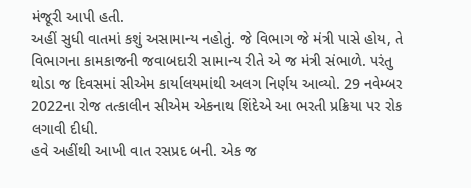મંજૂરી આપી હતી.
અહીં સુધી વાતમાં કશું અસામાન્ય નહોતું. જે વિભાગ જે મંત્રી પાસે હોય, તે વિભાગના કામકાજની જવાબદારી સામાન્ય રીતે એ જ મંત્રી સંભાળે. પરંતુ થોડા જ દિવસમાં સીએમ કાર્યાલયમાંથી અલગ નિર્ણય આવ્યો. 29 નવેમ્બર 2022ના રોજ તત્કાલીન સીએમ એકનાથ શિંદેએ આ ભરતી પ્રક્રિયા પર રોક લગાવી દીધી.
હવે અહીંથી આખી વાત રસપ્રદ બની. એક જ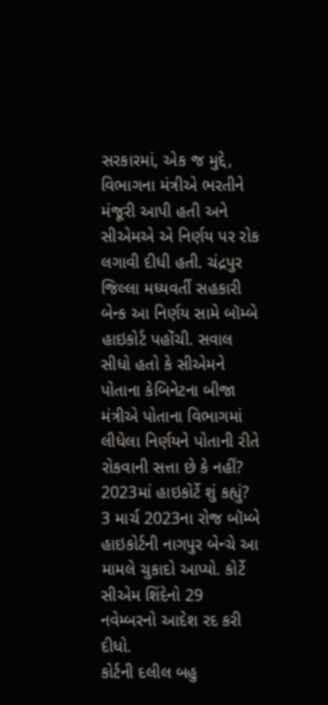સરકારમાં, એક જ મુદ્દે, વિભાગના મંત્રીએ ભરતીને મંજૂરી આપી હતી અને સીએમએ એ નિર્ણય પર રોક લગાવી દીધી હતી. ચંદ્રપુર જિલ્લા મધ્યવર્તી સહકારી બેન્ક આ નિર્ણય સામે બૉમ્બે હાઇકોર્ટ પહોંચી. સવાલ સીધો હતો કે સીએમને પોતાના કેબિનેટના બીજા મંત્રીએ પોતાના વિભાગમાં લીધેલા નિર્ણયને પોતાની રીતે રોકવાની સત્તા છે કે નહીં?
2023માં હાઇકોર્ટે શું કહ્યું?
3 માર્ચ 2023ના રોજ બૉમ્બે હાઇકોર્ટની નાગપુર બેન્ચે આ મામલે ચુકાદો આપ્યો. કોર્ટે સીએમ શિંદેનો 29 નવેમ્બરનો આદેશ રદ કરી દીધો.
કોર્ટની દલીલ બહુ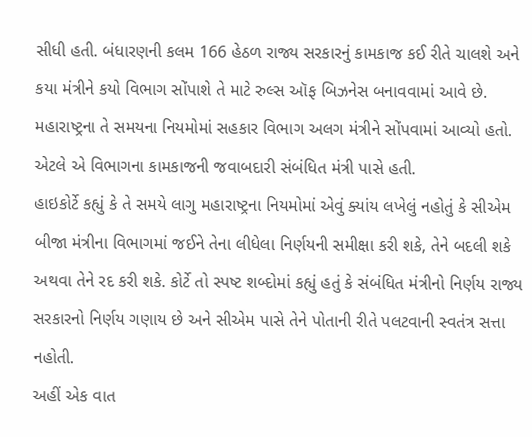સીધી હતી. બંધારણની કલમ 166 હેઠળ રાજ્ય સરકારનું કામકાજ કઈ રીતે ચાલશે અને કયા મંત્રીને કયો વિભાગ સોંપાશે તે માટે રુલ્સ ઑફ બિઝનેસ બનાવવામાં આવે છે. મહારાષ્ટ્રના તે સમયના નિયમોમાં સહકાર વિભાગ અલગ મંત્રીને સોંપવામાં આવ્યો હતો. એટલે એ વિભાગના કામકાજની જવાબદારી સંબંધિત મંત્રી પાસે હતી.
હાઇકોર્ટે કહ્યું કે તે સમયે લાગુ મહારાષ્ટ્રના નિયમોમાં એવું ક્યાંય લખેલું નહોતું કે સીએમ બીજા મંત્રીના વિભાગમાં જઈને તેના લીધેલા નિર્ણયની સમીક્ષા કરી શકે, તેને બદલી શકે અથવા તેને રદ કરી શકે. કોર્ટે તો સ્પષ્ટ શબ્દોમાં કહ્યું હતું કે સંબંધિત મંત્રીનો નિર્ણય રાજ્ય સરકારનો નિર્ણય ગણાય છે અને સીએમ પાસે તેને પોતાની રીતે પલટવાની સ્વતંત્ર સત્તા નહોતી.
અહીં એક વાત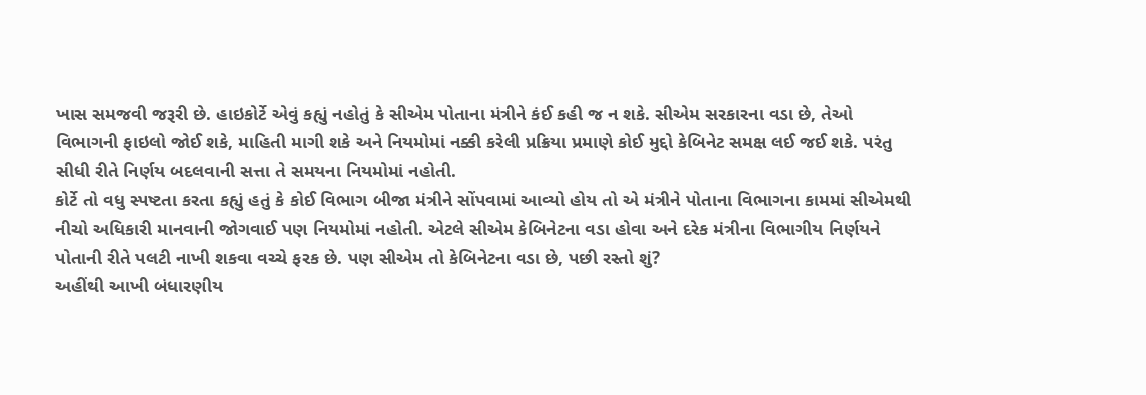ખાસ સમજવી જરૂરી છે. હાઇકોર્ટે એવું કહ્યું નહોતું કે સીએમ પોતાના મંત્રીને કંઈ કહી જ ન શકે. સીએમ સરકારના વડા છે, તેઓ વિભાગની ફાઇલો જોઈ શકે, માહિતી માગી શકે અને નિયમોમાં નક્કી કરેલી પ્રક્રિયા પ્રમાણે કોઈ મુદ્દો કેબિનેટ સમક્ષ લઈ જઈ શકે. પરંતુ સીધી રીતે નિર્ણય બદલવાની સત્તા તે સમયના નિયમોમાં નહોતી.
કોર્ટે તો વધુ સ્પષ્ટતા કરતા કહ્યું હતું કે કોઈ વિભાગ બીજા મંત્રીને સોંપવામાં આવ્યો હોય તો એ મંત્રીને પોતાના વિભાગના કામમાં સીએમથી નીચો અધિકારી માનવાની જોગવાઈ પણ નિયમોમાં નહોતી. એટલે સીએમ કેબિનેટના વડા હોવા અને દરેક મંત્રીના વિભાગીય નિર્ણયને પોતાની રીતે પલટી નાખી શકવા વચ્ચે ફરક છે. પણ સીએમ તો કેબિનેટના વડા છે, પછી રસ્તો શું?
અહીંથી આખી બંધારણીય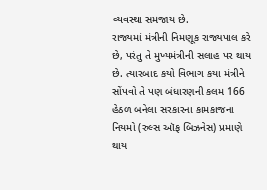વ્યવસ્થા સમજાય છે.
રાજ્યમાં મંત્રીની નિમણૂક રાજ્યપાલ કરે છે, પરંતુ તે મુખ્યમંત્રીની સલાહ પર થાય છે. ત્યારબાદ કયો વિભાગ કયા મંત્રીને સોંપવો તે પણ બંધારણની કલમ 166 હેઠળ બનેલા સરકારના કામકાજના નિયમો (રુલ્સ ઑફ બિઝનેસ) પ્રમાણે થાય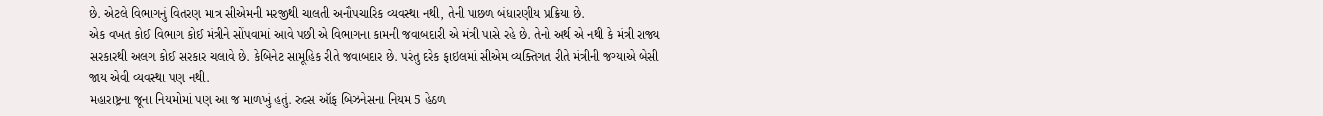છે. એટલે વિભાગનું વિતરણ માત્ર સીએમની મરજીથી ચાલતી અનૌપચારિક વ્યવસ્થા નથી, તેની પાછળ બંધારણીય પ્રક્રિયા છે.
એક વખત કોઈ વિભાગ કોઈ મંત્રીને સોંપવામાં આવે પછી એ વિભાગના કામની જવાબદારી એ મંત્રી પાસે રહે છે. તેનો અર્થ એ નથી કે મંત્રી રાજ્ય સરકારથી અલગ કોઈ સરકાર ચલાવે છે. કેબિનેટ સામૂહિક રીતે જવાબદાર છે. પરંતુ દરેક ફાઇલમાં સીએમ વ્યક્તિગત રીતે મંત્રીની જગ્યાએ બેસી જાય એવી વ્યવસ્થા પણ નથી.
મહારાષ્ટ્રના જૂના નિયમોમાં પણ આ જ માળખું હતું. રુલ્સ ઑફ બિઝનેસના નિયમ 5 હેઠળ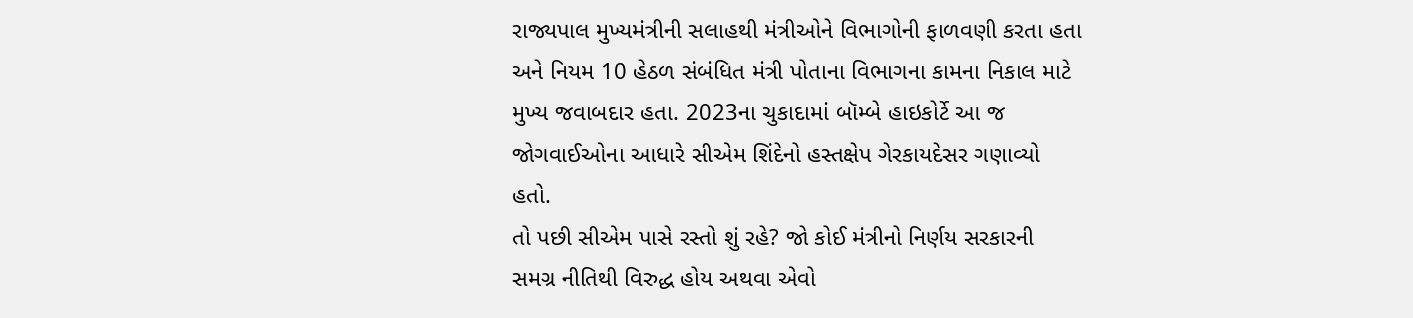રાજ્યપાલ મુખ્યમંત્રીની સલાહથી મંત્રીઓને વિભાગોની ફાળવણી કરતા હતા અને નિયમ 10 હેઠળ સંબંધિત મંત્રી પોતાના વિભાગના કામના નિકાલ માટે મુખ્ય જવાબદાર હતા. 2023ના ચુકાદામાં બૉમ્બે હાઇકોર્ટે આ જ જોગવાઈઓના આધારે સીએમ શિંદેનો હસ્તક્ષેપ ગેરકાયદેસર ગણાવ્યો હતો.
તો પછી સીએમ પાસે રસ્તો શું રહે? જો કોઈ મંત્રીનો નિર્ણય સરકારની સમગ્ર નીતિથી વિરુદ્ધ હોય અથવા એવો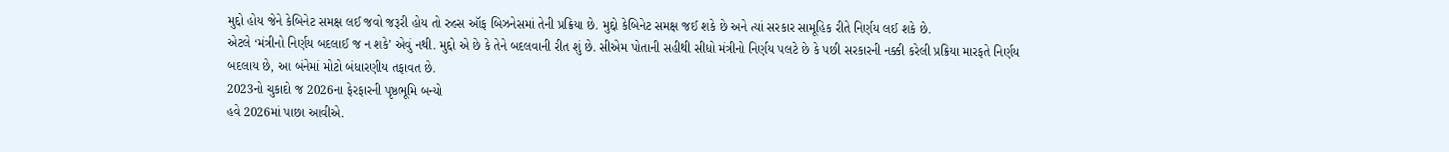મુદ્દો હોય જેને કેબિનેટ સમક્ષ લઈ જવો જરૂરી હોય તો રુલ્સ ઑફ બિઝનેસમાં તેની પ્રક્રિયા છે. મુદ્દો કેબિનેટ સમક્ષ જઈ શકે છે અને ત્યાં સરકાર સામૂહિક રીતે નિર્ણય લઈ શકે છે.
એટલે ‘મંત્રીનો નિર્ણય બદલાઈ જ ન શકે’ એવું નથી. મુદ્દો એ છે કે તેને બદલવાની રીત શું છે. સીએમ પોતાની સહીથી સીધો મંત્રીનો નિર્ણય પલટે છે કે પછી સરકારની નક્કી કરેલી પ્રક્રિયા મારફતે નિર્ણય બદલાય છે, આ બંનેમાં મોટો બંધારણીય તફાવત છે.
2023નો ચુકાદો જ 2026ના ફેરફારની પૃષ્ઠભૂમિ બન્યો
હવે 2026માં પાછા આવીએ.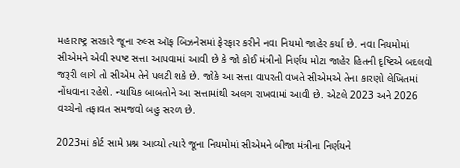મહારાષ્ટ્ર સરકારે જૂના રુલ્સ ઑફ બિઝનેસમાં ફેરફાર કરીને નવા નિયમો જાહેર કર્યા છે. નવા નિયમોમાં સીએમને એવી સ્પષ્ટ સત્તા આપવામાં આવી છે કે જો કોઈ મંત્રીનો નિર્ણય મોટા જાહેર હિતની દૃષ્ટિએ બદલવો જરૂરી લાગે તો સીએમ તેને પલટી શકે છે. જોકે આ સત્તા વાપરતી વખતે સીએમએ તેના કારણો લેખિતમાં નોંધવાના રહેશે. ન્યાયિક બાબતોને આ સત્તામાંથી અલગ રાખવામાં આવી છે. એટલે 2023 અને 2026 વચ્ચેનો તફાવત સમજવો બહુ સરળ છે.

2023માં કોર્ટ સામે પ્રશ્ન આવ્યો ત્યારે જૂના નિયમોમાં સીએમને બીજા મંત્રીના નિર્ણયને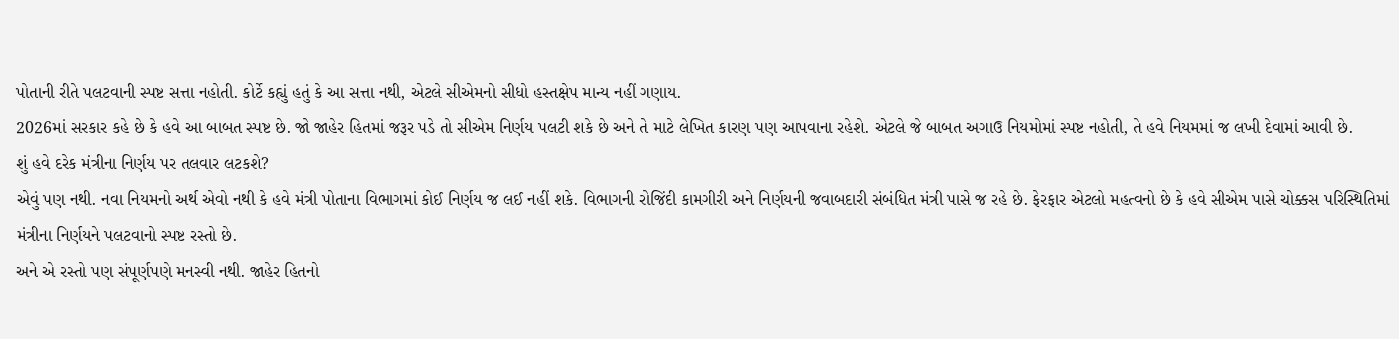પોતાની રીતે પલટવાની સ્પષ્ટ સત્તા નહોતી. કોર્ટે કહ્યું હતું કે આ સત્તા નથી, એટલે સીએમનો સીધો હસ્તક્ષેપ માન્ય નહીં ગણાય.
2026માં સરકાર કહે છે કે હવે આ બાબત સ્પષ્ટ છે. જો જાહેર હિતમાં જરૂર પડે તો સીએમ નિર્ણય પલટી શકે છે અને તે માટે લેખિત કારણ પણ આપવાના રહેશે. એટલે જે બાબત અગાઉ નિયમોમાં સ્પષ્ટ નહોતી, તે હવે નિયમમાં જ લખી દેવામાં આવી છે.
શું હવે દરેક મંત્રીના નિર્ણય પર તલવાર લટકશે?
એવું પણ નથી. નવા નિયમનો અર્થ એવો નથી કે હવે મંત્રી પોતાના વિભાગમાં કોઈ નિર્ણય જ લઈ નહીં શકે. વિભાગની રોજિંદી કામગીરી અને નિર્ણયની જવાબદારી સંબંધિત મંત્રી પાસે જ રહે છે. ફેરફાર એટલો મહત્વનો છે કે હવે સીએમ પાસે ચોક્કસ પરિસ્થિતિમાં મંત્રીના નિર્ણયને પલટવાનો સ્પષ્ટ રસ્તો છે.
અને એ રસ્તો પણ સંપૂર્ણપણે મનસ્વી નથી. જાહેર હિતનો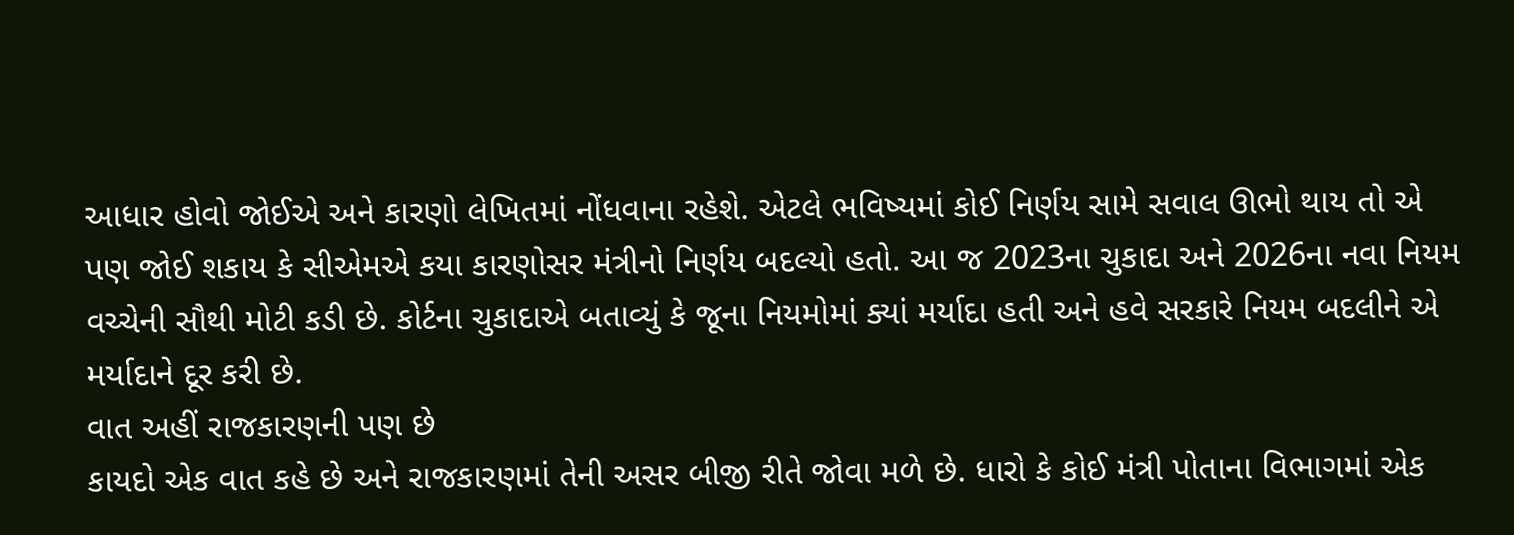આધાર હોવો જોઈએ અને કારણો લેખિતમાં નોંધવાના રહેશે. એટલે ભવિષ્યમાં કોઈ નિર્ણય સામે સવાલ ઊભો થાય તો એ પણ જોઈ શકાય કે સીએમએ કયા કારણોસર મંત્રીનો નિર્ણય બદલ્યો હતો. આ જ 2023ના ચુકાદા અને 2026ના નવા નિયમ વચ્ચેની સૌથી મોટી કડી છે. કોર્ટના ચુકાદાએ બતાવ્યું કે જૂના નિયમોમાં ક્યાં મર્યાદા હતી અને હવે સરકારે નિયમ બદલીને એ મર્યાદાને દૂર કરી છે.
વાત અહીં રાજકારણની પણ છે
કાયદો એક વાત કહે છે અને રાજકારણમાં તેની અસર બીજી રીતે જોવા મળે છે. ધારો કે કોઈ મંત્રી પોતાના વિભાગમાં એક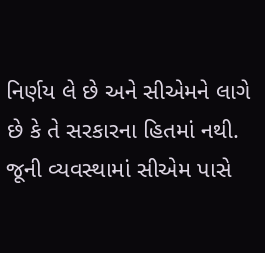નિર્ણય લે છે અને સીએમને લાગે છે કે તે સરકારના હિતમાં નથી. જૂની વ્યવસ્થામાં સીએમ પાસે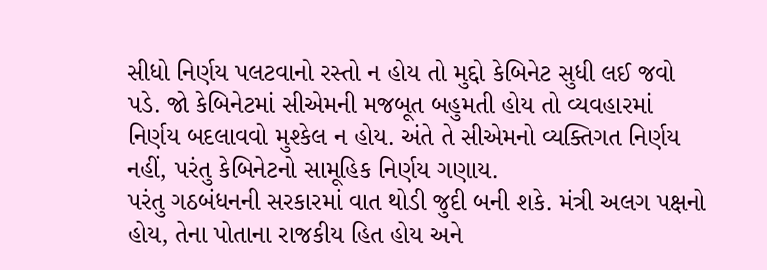સીધો નિર્ણય પલટવાનો રસ્તો ન હોય તો મુદ્દો કેબિનેટ સુધી લઈ જવો પડે. જો કેબિનેટમાં સીએમની મજબૂત બહુમતી હોય તો વ્યવહારમાં નિર્ણય બદલાવવો મુશ્કેલ ન હોય. અંતે તે સીએમનો વ્યક્તિગત નિર્ણય નહીં, પરંતુ કેબિનેટનો સામૂહિક નિર્ણય ગણાય.
પરંતુ ગઠબંધનની સરકારમાં વાત થોડી જુદી બની શકે. મંત્રી અલગ પક્ષનો હોય, તેના પોતાના રાજકીય હિત હોય અને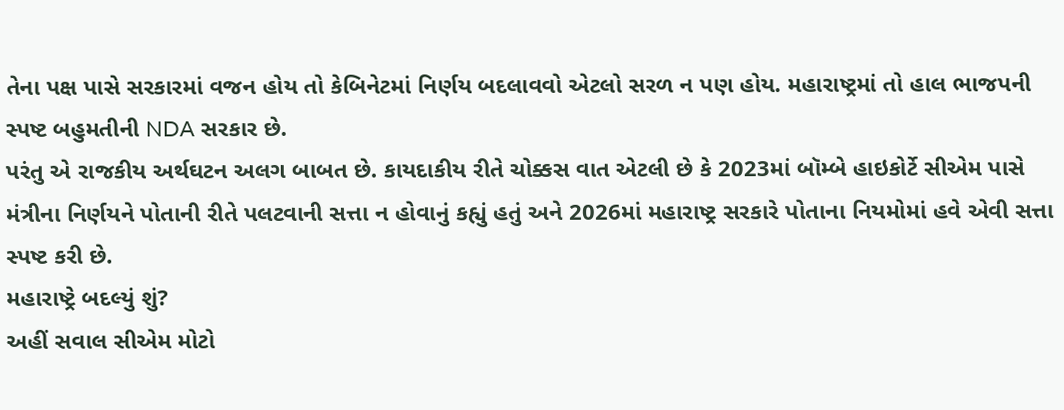તેના પક્ષ પાસે સરકારમાં વજન હોય તો કેબિનેટમાં નિર્ણય બદલાવવો એટલો સરળ ન પણ હોય. મહારાષ્ટ્રમાં તો હાલ ભાજપની સ્પષ્ટ બહુમતીની NDA સરકાર છે.
પરંતુ એ રાજકીય અર્થઘટન અલગ બાબત છે. કાયદાકીય રીતે ચોક્કસ વાત એટલી છે કે 2023માં બૉમ્બે હાઇકોર્ટે સીએમ પાસે મંત્રીના નિર્ણયને પોતાની રીતે પલટવાની સત્તા ન હોવાનું કહ્યું હતું અને 2026માં મહારાષ્ટ્ર સરકારે પોતાના નિયમોમાં હવે એવી સત્તા સ્પષ્ટ કરી છે.
મહારાષ્ટ્રે બદલ્યું શું?
અહીં સવાલ સીએમ મોટો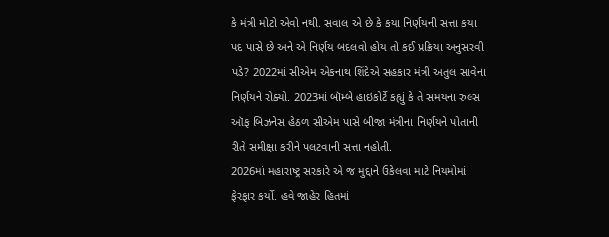કે મંત્રી મોટો એવો નથી. સવાલ એ છે કે કયા નિર્ણયની સત્તા કયા પદ પાસે છે અને એ નિર્ણય બદલવો હોય તો કઈ પ્રક્રિયા અનુસરવી પડે? 2022માં સીએમ એકનાથ શિંદેએ સહકાર મંત્રી અતુલ સાવેના નિર્ણયને રોક્યો. 2023માં બૉમ્બે હાઇકોર્ટે કહ્યું કે તે સમયના રુલ્સ ઑફ બિઝનેસ હેઠળ સીએમ પાસે બીજા મંત્રીના નિર્ણયને પોતાની રીતે સમીક્ષા કરીને પલટવાની સત્તા નહોતી.
2026માં મહારાષ્ટ્ર સરકારે એ જ મુદ્દાને ઉકેલવા માટે નિયમોમાં ફેરફાર કર્યો. હવે જાહેર હિતમાં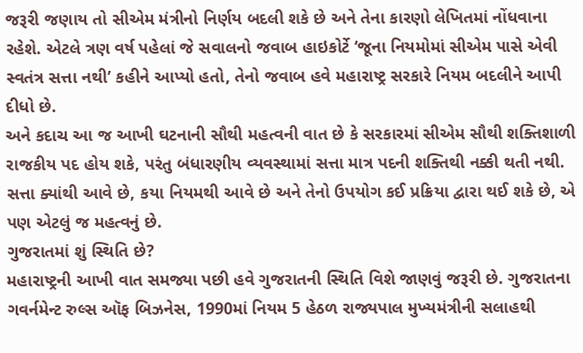જરૂરી જણાય તો સીએમ મંત્રીનો નિર્ણય બદલી શકે છે અને તેના કારણો લેખિતમાં નોંધવાના રહેશે. એટલે ત્રણ વર્ષ પહેલાં જે સવાલનો જવાબ હાઇકોર્ટે ‘જૂના નિયમોમાં સીએમ પાસે એવી સ્વતંત્ર સત્તા નથી’ કહીને આપ્યો હતો, તેનો જવાબ હવે મહારાષ્ટ્ર સરકારે નિયમ બદલીને આપી દીધો છે.
અને કદાચ આ જ આખી ઘટનાની સૌથી મહત્વની વાત છે કે સરકારમાં સીએમ સૌથી શક્તિશાળી રાજકીય પદ હોય શકે, પરંતુ બંધારણીય વ્યવસ્થામાં સત્તા માત્ર પદની શક્તિથી નક્કી થતી નથી. સત્તા ક્યાંથી આવે છે, કયા નિયમથી આવે છે અને તેનો ઉપયોગ કઈ પ્રક્રિયા દ્વારા થઈ શકે છે, એ પણ એટલું જ મહત્વનું છે.
ગુજરાતમાં શું સ્થિતિ છે?
મહારાષ્ટ્રની આખી વાત સમજ્યા પછી હવે ગુજરાતની સ્થિતિ વિશે જાણવું જરૂરી છે. ગુજરાતના ગવર્નમેન્ટ રુલ્સ ઑફ બિઝનેસ, 1990માં નિયમ 5 હેઠળ રાજ્યપાલ મુખ્યમંત્રીની સલાહથી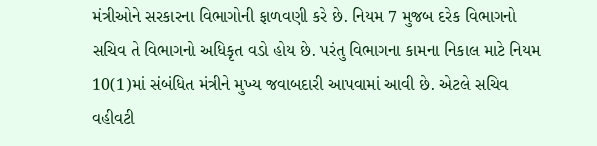મંત્રીઓને સરકારના વિભાગોની ફાળવણી કરે છે. નિયમ 7 મુજબ દરેક વિભાગનો સચિવ તે વિભાગનો અધિકૃત વડો હોય છે. પરંતુ વિભાગના કામના નિકાલ માટે નિયમ 10(1)માં સંબંધિત મંત્રીને મુખ્ય જવાબદારી આપવામાં આવી છે. એટલે સચિવ વહીવટી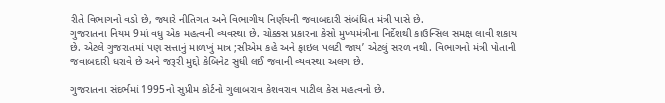રીતે વિભાગનો વડો છે, જ્યારે નીતિગત અને વિભાગીય નિર્ણયની જવાબદારી સંબંધિત મંત્રી પાસે છે.
ગુજરાતના નિયમ 9માં વધુ એક મહત્વની વ્યવસ્થા છે. ચોક્કસ પ્રકારના કેસો મુખ્યમંત્રીના નિર્દેશથી કાઉન્સિલ સમક્ષ લાવી શકાય છે. એટલે ગુજરાતમાં પણ સત્તાનું માળખું માત્ર ;સીએમ કહે અને ફાઇલ પલટી જાય’ એટલું સરળ નથી. વિભાગનો મંત્રી પોતાની જવાબદારી ધરાવે છે અને જરૂરી મુદ્દો કેબિનેટ સુધી લઈ જવાની વ્યવસ્થા અલગ છે.

ગુજરાતના સંદર્ભમાં 1995નો સુપ્રીમ કોર્ટનો ગુલાબરાવ કેશવરાવ પાટીલ કેસ મહત્વનો છે.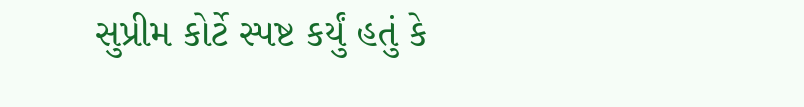સુપ્રીમ કોર્ટે સ્પષ્ટ કર્યું હતું કે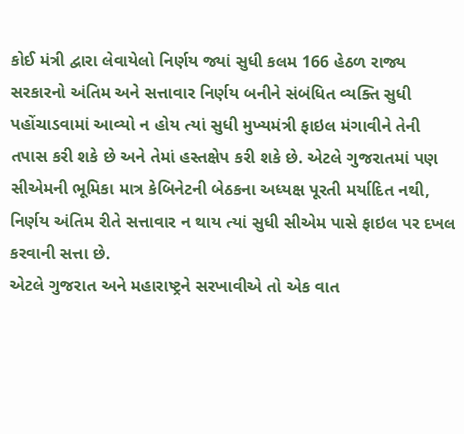કોઈ મંત્રી દ્વારા લેવાયેલો નિર્ણય જ્યાં સુધી કલમ 166 હેઠળ રાજ્ય સરકારનો અંતિમ અને સત્તાવાર નિર્ણય બનીને સંબંધિત વ્યક્તિ સુધી પહોંચાડવામાં આવ્યો ન હોય ત્યાં સુધી મુખ્યમંત્રી ફાઇલ મંગાવીને તેની તપાસ કરી શકે છે અને તેમાં હસ્તક્ષેપ કરી શકે છે. એટલે ગુજરાતમાં પણ સીએમની ભૂમિકા માત્ર કેબિનેટની બેઠકના અધ્યક્ષ પૂરતી મર્યાદિત નથી, નિર્ણય અંતિમ રીતે સત્તાવાર ન થાય ત્યાં સુધી સીએમ પાસે ફાઇલ પર દખલ કરવાની સત્તા છે.
એટલે ગુજરાત અને મહારાષ્ટ્રને સરખાવીએ તો એક વાત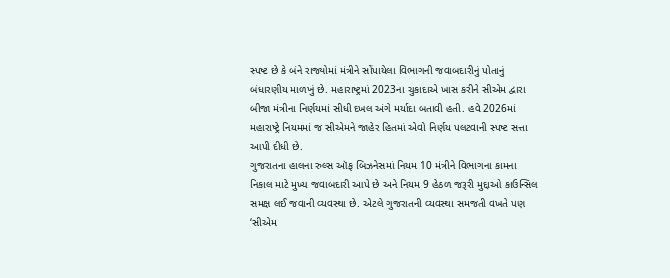સ્પષ્ટ છે કે બંને રાજ્યોમાં મંત્રીને સોંપાયેલા વિભાગની જવાબદારીનું પોતાનું બંધારણીય માળખું છે. મહારાષ્ટ્રમાં 2023ના ચુકાદાએ ખાસ કરીને સીએમ દ્વારા બીજા મંત્રીના નિર્ણયમાં સીધી દખલ અંગે મર્યાદા બતાવી હતી. હવે 2026માં મહારાષ્ટ્રે નિયમમાં જ સીએમને જાહેર હિતમાં એવો નિર્ણય પલટવાની સ્પષ્ટ સત્તા આપી દીધી છે.
ગુજરાતના હાલના રુલ્સ ઑફ બિઝનેસમાં નિયમ 10 મંત્રીને વિભાગના કામના નિકાલ માટે મુખ્ય જવાબદારી આપે છે અને નિયમ 9 હેઠળ જરૂરી મુદ્દાઓ કાઉન્સિલ સમક્ષ લઈ જવાની વ્યવસ્થા છે. એટલે ગુજરાતની વ્યવસ્થા સમજતી વખતે પણ ‘સીએમ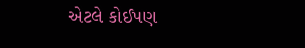એટલે કોઈપણ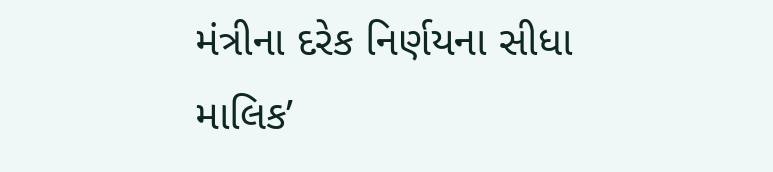મંત્રીના દરેક નિર્ણયના સીધા માલિક’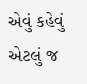એવું કહેવું એટલું જ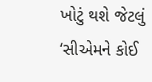ખોટું થશે જેટલું ‘સીએમને કોઈ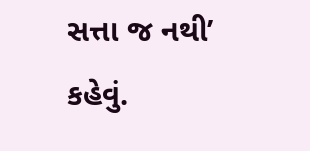સત્તા જ નથી’ કહેવું.